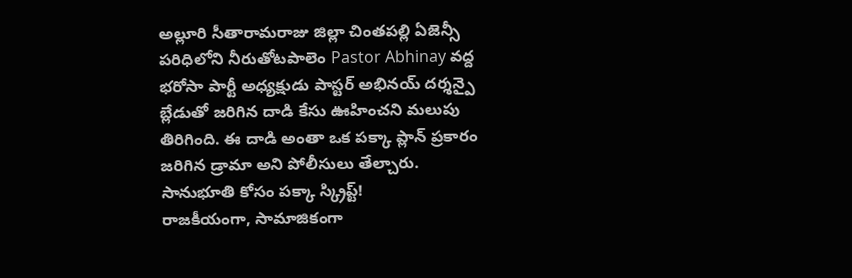అల్లూరి సీతారామరాజు జిల్లా చింతపల్లి ఏజెన్సీ పరిధిలోని నీరుతోటపాలెం Pastor Abhinay వద్ద భరోసా పార్టీ అధ్యక్షుడు పాస్టర్ అభినయ్ దర్శన్పై బ్లేడుతో జరిగిన దాడి కేసు ఊహించని మలుపు తిరిగింది. ఈ దాడి అంతా ఒక పక్కా ప్లాన్ ప్రకారం జరిగిన డ్రామా అని పోలీసులు తేల్చారు.
సానుభూతి కోసం పక్కా స్క్రిప్ట్!
రాజకీయంగా, సామాజికంగా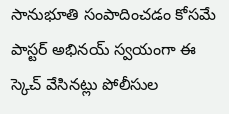సానుభూతి సంపాదించడం కోసమే పాస్టర్ అభినయ్ స్వయంగా ఈ స్కెచ్ వేసినట్లు పోలీసుల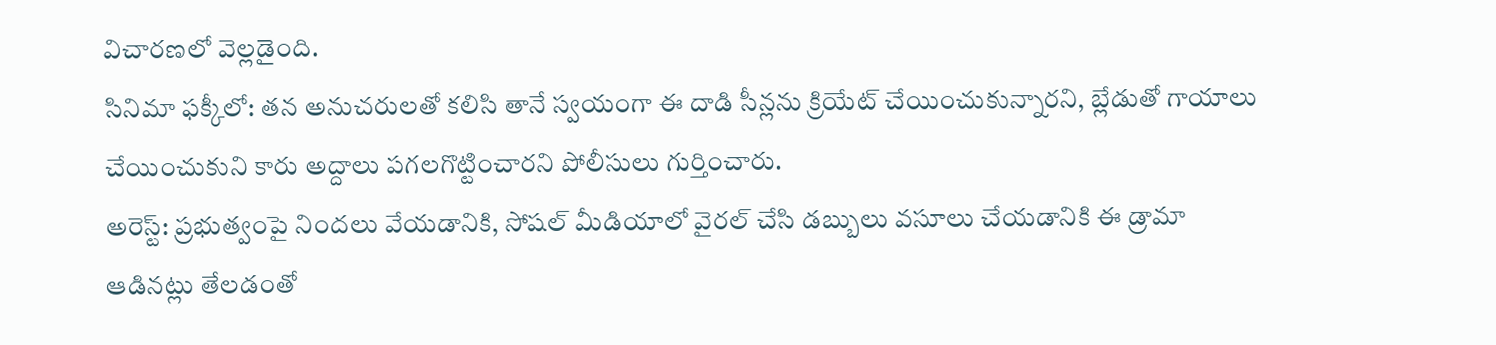విచారణలో వెల్లడైంది.
సినిమా ఫక్కీలో: తన అనుచరులతో కలిసి తానే స్వయంగా ఈ దాడి సీన్లను క్రియేట్ చేయించుకున్నారని, బ్లేడుతో గాయాలు చేయించుకుని కారు అద్దాలు పగలగొట్టించారని పోలీసులు గుర్తించారు.
అరెస్ట్: ప్రభుత్వంపై నిందలు వేయడానికి, సోషల్ మీడియాలో వైరల్ చేసి డబ్బులు వసూలు చేయడానికి ఈ డ్రామా ఆడినట్లు తేలడంతో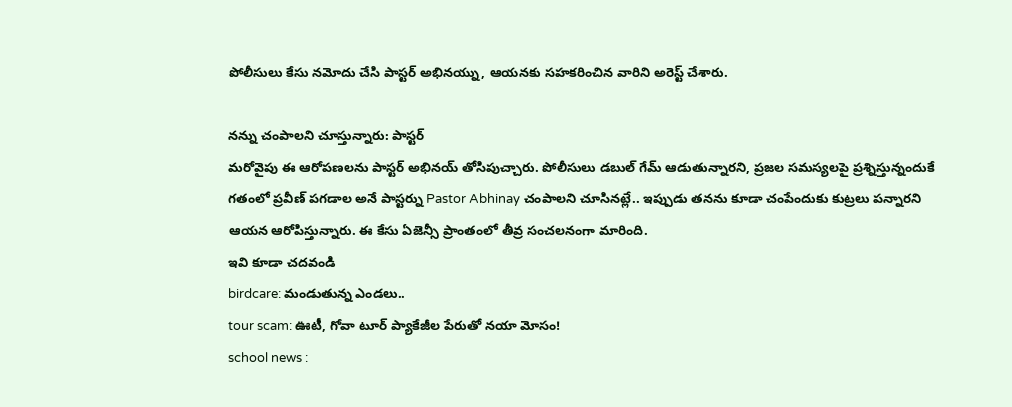పోలీసులు కేసు నమోదు చేసి పాస్టర్ అభినయ్ను, ఆయనకు సహకరించిన వారిని అరెస్ట్ చేశారు.

నన్ను చంపాలని చూస్తున్నారు: పాస్టర్
మరోవైపు ఈ ఆరోపణలను పాస్టర్ అభినయ్ తోసిపుచ్చారు. పోలీసులు డబుల్ గేమ్ ఆడుతున్నారని, ప్రజల సమస్యలపై ప్రశ్నిస్తున్నందుకే గతంలో ప్రవీణ్ పగడాల అనే పాస్టర్ను Pastor Abhinay చంపాలని చూసినట్లే.. ఇప్పుడు తనను కూడా చంపేందుకు కుట్రలు పన్నారని ఆయన ఆరోపిస్తున్నారు. ఈ కేసు ఏజెన్సీ ప్రాంతంలో తీవ్ర సంచలనంగా మారింది.
ఇవి కూడా చదవండి
birdcare: మండుతున్న ఎండలు..
tour scam: ఊటీ, గోవా టూర్ ప్యాకేజీల పేరుతో నయా మోసం!
school news :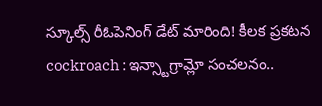స్కూల్స్ రీఓపెనింగ్ డేట్ మారింది! కీలక ప్రకటన
cockroach : ఇన్స్టాగ్రామ్లో సంచలనం..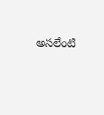అసలేంటి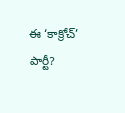ఈ ‘కాక్రోచ్’ పార్టీ?